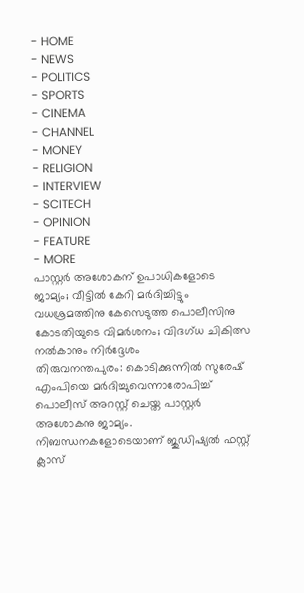- HOME
- NEWS
- POLITICS
- SPORTS
- CINEMA
- CHANNEL
- MONEY
- RELIGION
- INTERVIEW
- SCITECH
- OPINION
- FEATURE
- MORE
പാസ്റ്റർ അശോകന് ഉപാധികളോടെ ജാമ്യം; വീട്ടിൽ കേറി മർദിച്ചിട്ടും വധശ്രമത്തിനു കേസെടുത്ത പൊലീസിനു കോടതിയുടെ വിമർശനം; വിദഗ്ധ ചികിത്സ നൽകാനും നിർദ്ദേശം
തിരുവനന്തപുരം: കൊടിക്കുന്നിൽ സുരേഷ് എംപിയെ മർദിച്ചുവെന്നാരോപിച്ച് പൊലീസ് അറസ്റ്റ് ചെയ്ത പാസ്റ്റർ അശോകനു ജാമ്യം. നിബന്ധനകളോടെയാണ് ജുഡിഷ്യൽ ഫസ്റ്റ് ക്ലാസ്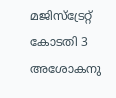മജിസ്ട്രേറ്റ് കോടതി 3 അശോകനു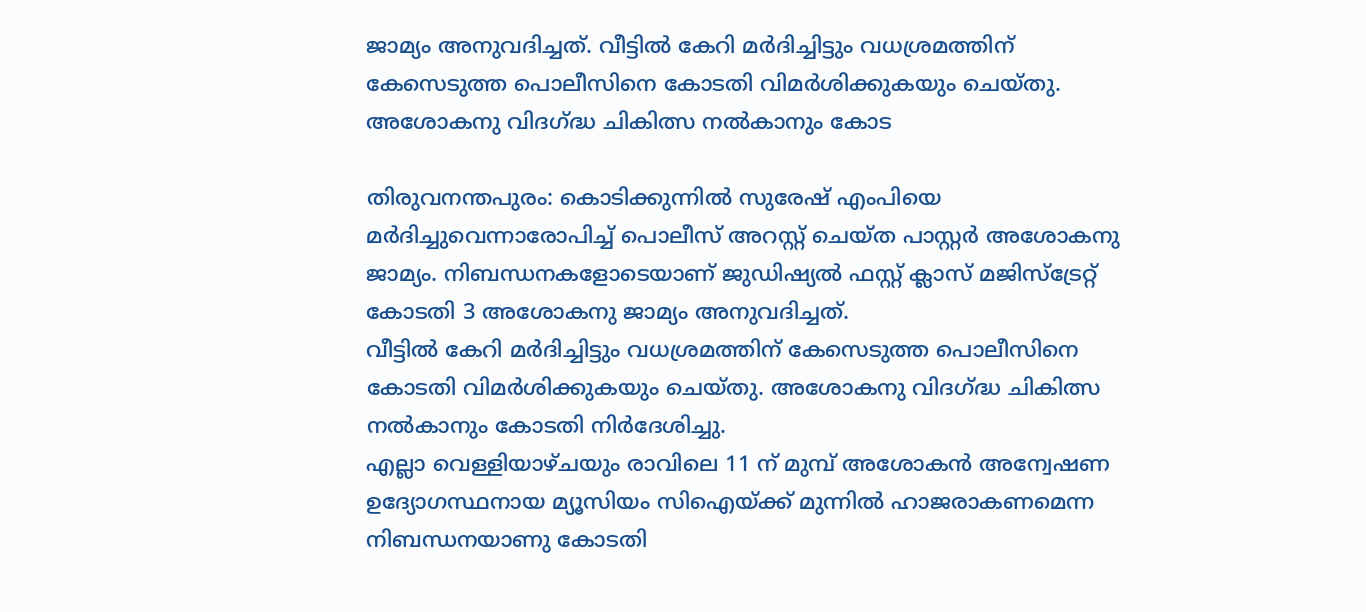ജാമ്യം അനുവദിച്ചത്. വീട്ടിൽ കേറി മർദിച്ചിട്ടും വധശ്രമത്തിന് കേസെടുത്ത പൊലീസിനെ കോടതി വിമർശിക്കുകയും ചെയ്തു. അശോകനു വിദഗ്ദ്ധ ചികിത്സ നൽകാനും കോട

തിരുവനന്തപുരം: കൊടിക്കുന്നിൽ സുരേഷ് എംപിയെ മർദിച്ചുവെന്നാരോപിച്ച് പൊലീസ് അറസ്റ്റ് ചെയ്ത പാസ്റ്റർ അശോകനു ജാമ്യം. നിബന്ധനകളോടെയാണ് ജുഡിഷ്യൽ ഫസ്റ്റ് ക്ലാസ് മജിസ്ട്രേറ്റ് കോടതി 3 അശോകനു ജാമ്യം അനുവദിച്ചത്.
വീട്ടിൽ കേറി മർദിച്ചിട്ടും വധശ്രമത്തിന് കേസെടുത്ത പൊലീസിനെ കോടതി വിമർശിക്കുകയും ചെയ്തു. അശോകനു വിദഗ്ദ്ധ ചികിത്സ നൽകാനും കോടതി നിർദേശിച്ചു.
എല്ലാ വെള്ളിയാഴ്ചയും രാവിലെ 11 ന് മുമ്പ് അശോകൻ അന്വേഷണ ഉദ്യോഗസ്ഥനായ മ്യൂസിയം സിഐയ്ക്ക് മുന്നിൽ ഹാജരാകണമെന്ന നിബന്ധനയാണു കോടതി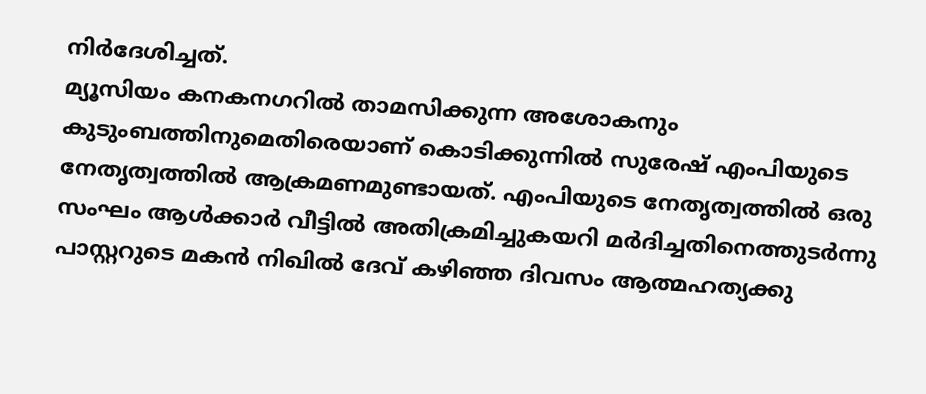നിർദേശിച്ചത്.
മ്യൂസിയം കനകനഗറിൽ താമസിക്കുന്ന അശോകനും കുടുംബത്തിനുമെതിരെയാണ് കൊടിക്കുന്നിൽ സുരേഷ് എംപിയുടെ നേതൃത്വത്തിൽ ആക്രമണമുണ്ടായത്. എംപിയുടെ നേതൃത്വത്തിൽ ഒരു സംഘം ആൾക്കാർ വീട്ടിൽ അതിക്രമിച്ചുകയറി മർദിച്ചതിനെത്തുടർന്നു പാസ്റ്ററുടെ മകൻ നിഖിൽ ദേവ് കഴിഞ്ഞ ദിവസം ആത്മഹത്യക്കു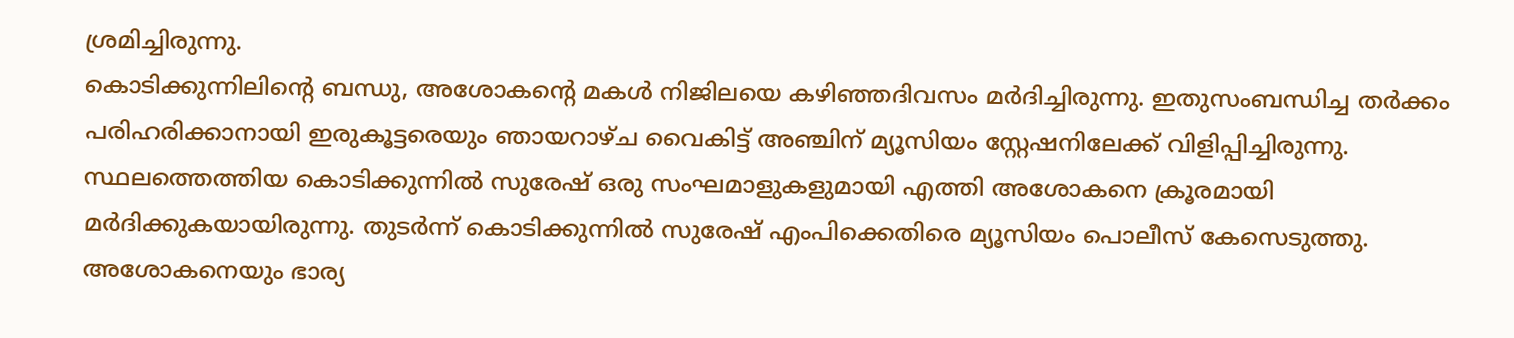ശ്രമിച്ചിരുന്നു.
കൊടിക്കുന്നിലിന്റെ ബന്ധു, അശോകന്റെ മകൾ നിജിലയെ കഴിഞ്ഞദിവസം മർദിച്ചിരുന്നു. ഇതുസംബന്ധിച്ച തർക്കം പരിഹരിക്കാനായി ഇരുകൂട്ടരെയും ഞായറാഴ്ച വൈകിട്ട് അഞ്ചിന് മ്യൂസിയം സ്റ്റേഷനിലേക്ക് വിളിപ്പിച്ചിരുന്നു. സ്ഥലത്തെത്തിയ കൊടിക്കുന്നിൽ സുരേഷ് ഒരു സംഘമാളുകളുമായി എത്തി അശോകനെ ക്രൂരമായി മർദിക്കുകയായിരുന്നു. തുടർന്ന് കൊടിക്കുന്നിൽ സുരേഷ് എംപിക്കെതിരെ മ്യൂസിയം പൊലീസ് കേസെടുത്തു. അശോകനെയും ഭാര്യ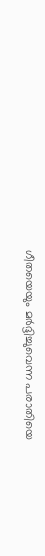ഗീതയെയും മർദ്ദിച്ചുവെന്ന പരാതിയെ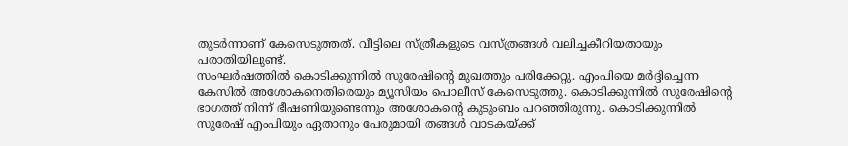തുടർന്നാണ് കേസെടുത്തത്. വീട്ടിലെ സ്ത്രീകളുടെ വസ്ത്രങ്ങൾ വലിച്ചകീറിയതായും പരാതിയിലുണ്ട്.
സംഘർഷത്തിൽ കൊടിക്കുന്നിൽ സുരേഷിന്റെ മുഖത്തും പരിക്കേറ്റു. എംപിയെ മർദ്ദിച്ചെന്ന കേസിൽ അശോകനെതിരെയും മ്യൂസിയം പൊലീസ് കേസെടുത്തു. കൊടിക്കുന്നിൽ സുരേഷിന്റെ ഭാഗത്ത് നിന്ന് ഭീഷണിയുണ്ടെന്നും അശോകന്റെ കുടുംബം പറഞ്ഞിരുന്നു. കൊടിക്കുന്നിൽ സുരേഷ് എംപിയും ഏതാനും പേരുമായി തങ്ങൾ വാടകയ്ക്ക്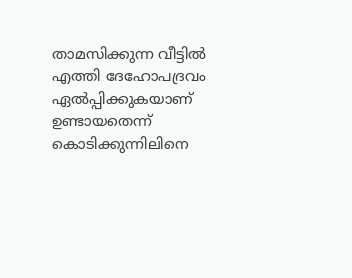താമസിക്കുന്ന വീട്ടിൽ എത്തി ദേഹോപദ്രവം ഏൽപ്പിക്കുകയാണ് ഉണ്ടായതെന്ന് കൊടിക്കുന്നിലിനെ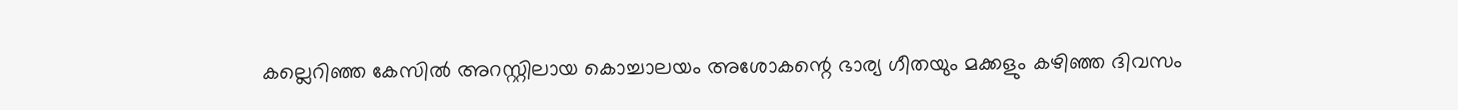കല്ലെറിഞ്ഞ കേസിൽ അറസ്റ്റിലായ കൊച്ചാലയം അശോകന്റെ ഭാര്യ ഗീതയും മക്കളും കഴിഞ്ഞ ദിവസം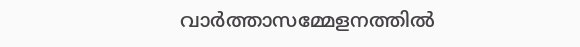വാർത്താസമ്മേളനത്തിൽ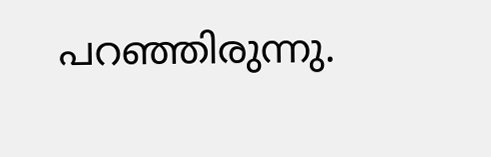പറഞ്ഞിരുന്നു.